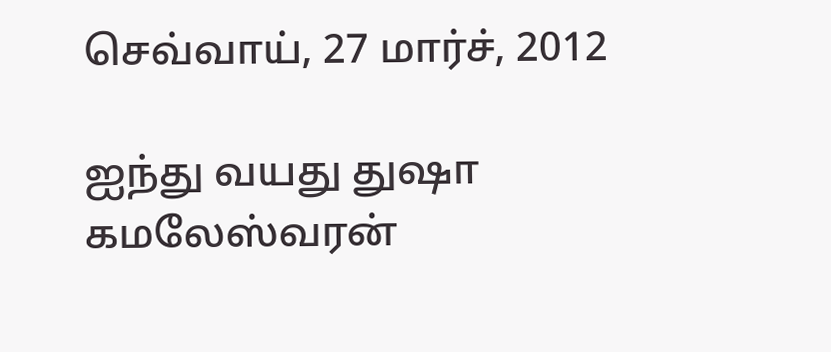செவ்வாய், 27 மார்ச், 2012

ஐந்து வயது துஷா கமலேஸ்வரன்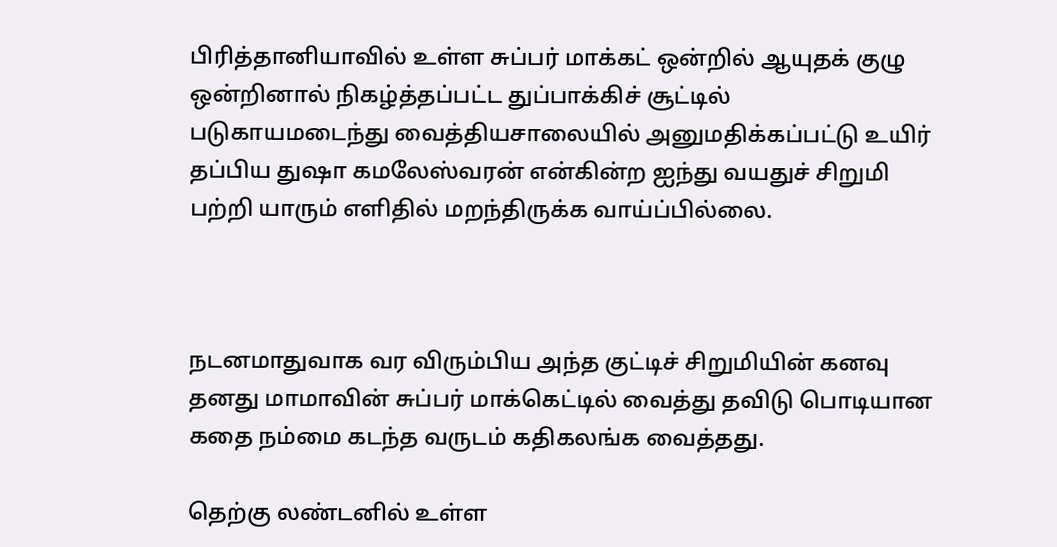பிரித்தானியாவில் உள்ள சுப்பர் மாக்கட் ஒன்றில் ஆயுதக் குழு ஒன்றினால் நிகழ்த்தப்பட்ட துப்பாக்கிச் சூட்டில் படுகாயமடைந்து வைத்தியசாலையில் அனுமதிக்கப்பட்டு உயிர் தப்பிய துஷா கமலேஸ்வரன் என்கின்ற ஐந்து வயதுச் சிறுமி பற்றி யாரும் எளிதில் மறந்திருக்க வாய்ப்பில்லை.



நடனமாதுவாக வர விரும்பிய அந்த குட்டிச் சிறுமியின் கனவு தனது மாமாவின் சுப்பர் மாக்கெட்டில் வைத்து தவிடு பொடியான கதை நம்மை கடந்த வருடம் கதிகலங்க வைத்தது.

தெற்கு லண்டனில் உள்ள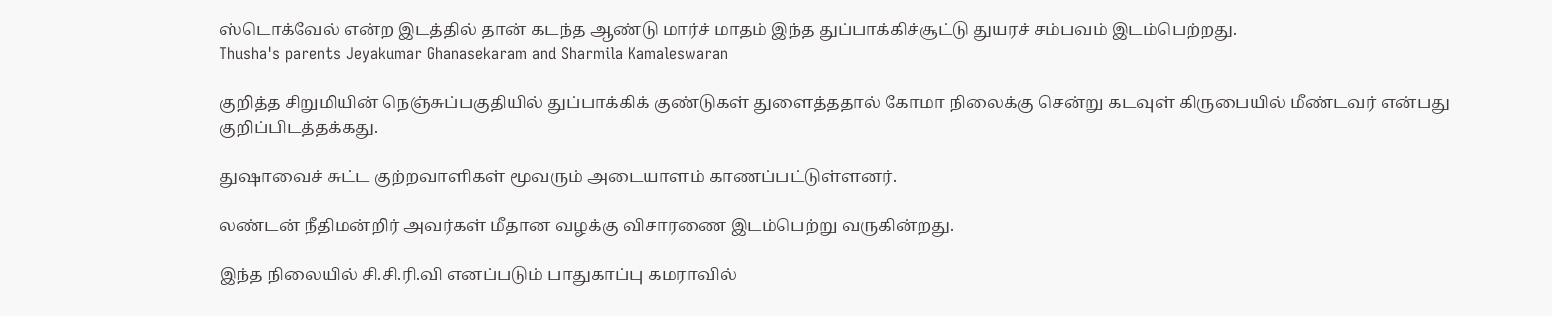ஸ்டொக்வேல் என்ற இடத்தில் தான் கடந்த ஆண்டு மார்ச் மாதம் இந்த துப்பாக்கிச்சூட்டு துயரச் சம்பவம் இடம்பெற்றது.
Thusha's parents Jeyakumar Ghanasekaram and Sharmila Kamaleswaran

குறித்த சிறுமியின் நெஞ்சுப்பகுதியில் துப்பாக்கிக் குண்டுகள் துளைத்ததால் கோமா நிலைக்கு சென்று கடவுள் கிருபையில் மீண்டவர் என்பது குறிப்பிடத்தக்கது.

துஷாவைச் சுட்ட குற்றவாளிகள் மூவரும் அடையாளம் காணப்பட்டுள்ளனர்.

லண்டன் நீதிமன்றிர் அவர்கள் மீதான வழக்கு விசாரணை இடம்பெற்று வருகின்றது.

இந்த நிலையில் சி.சி.ரி.வி எனப்படும் பாதுகாப்பு கமராவில்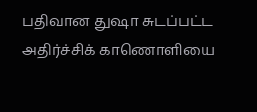பதிவான துஷா சுடப்பட்ட அதிர்ச்சிக் காணொளியை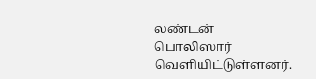லண்டன் பொலிஸார் வெளியிட்டுள்ளனர்.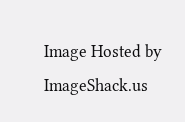Image Hosted by ImageShack.us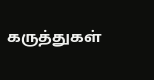கருத்துகள்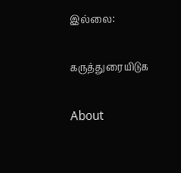இல்லை:

கருத்துரையிடுக

About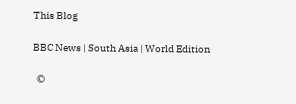This Blog

BBC News | South Asia | World Edition

  ©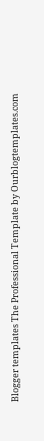Blogger templates The Professional Template by Ourblogtemplates.com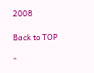2008

Back to TOP

^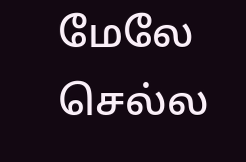மேலே செல்ல